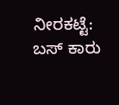ನೀರಕಟ್ಟೆ: ಬಸ್ ಕಾರು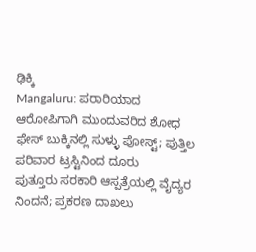ಢಿಕ್ಕಿ
Mangaluru: ಪರಾರಿಯಾದ ಆರೋಪಿಗಾಗಿ ಮುಂದುವರಿದ ಶೋಧ
ಫೇಸ್ ಬುಕ್ಕಿನಲ್ಲಿ ಸುಳ್ಳು ಪೋಸ್ಟ್; ಪುತ್ತಿಲ ಪರಿವಾರ ಟ್ರಸ್ಟಿನಿಂದ ದೂರು
ಪುತ್ತೂರು ಸರಕಾರಿ ಆಸ್ಪತ್ರೆಯಲ್ಲಿ ವೈದ್ಯರ ನಿಂದನೆ; ಪ್ರಕರಣ ದಾಖಲು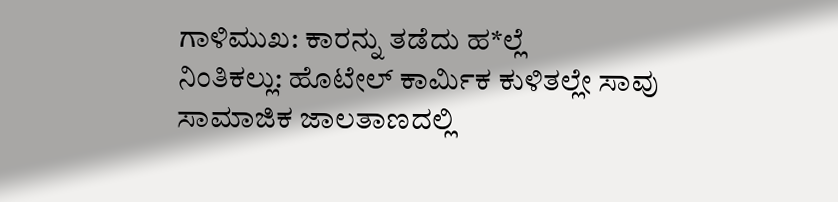ಗಾಳಿಮುಖ: ಕಾರನ್ನು ತಡೆದು ಹ*ಲ್ಲೆ
ನಿಂತಿಕಲ್ಲು: ಹೊಟೇಲ್ ಕಾರ್ಮಿಕ ಕುಳಿತಲ್ಲೇ ಸಾವು
ಸಾಮಾಜಿಕ ಜಾಲತಾಣದಲ್ಲಿ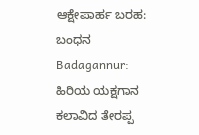ಆಕ್ಷೇಪಾರ್ಹ ಬರಹ: ಬಂಧನ
Badagannur: ಹಿರಿಯ ಯಕ್ಷಗಾನ ಕಲಾವಿದ ತೇರಪ್ಪ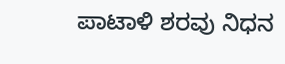ಪಾಟಾಳಿ ಶರವು ನಿಧನ